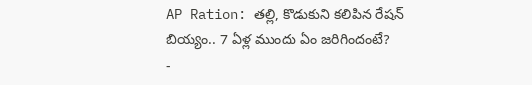AP Ration: తల్లి, కొడుకుని కలిపిన రేషన్ బియ్యం.. 7 ఏళ్ల ముందు ఏం జరిగిందంటే?
-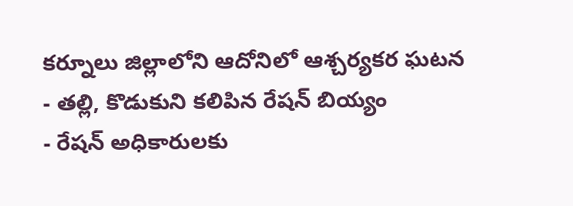కర్నూలు జిల్లాలోని ఆదోనిలో ఆశ్చర్యకర ఘటన
- తల్లి, కొడుకుని కలిపిన రేషన్ బియ్యం
- రేషన్ అధికారులకు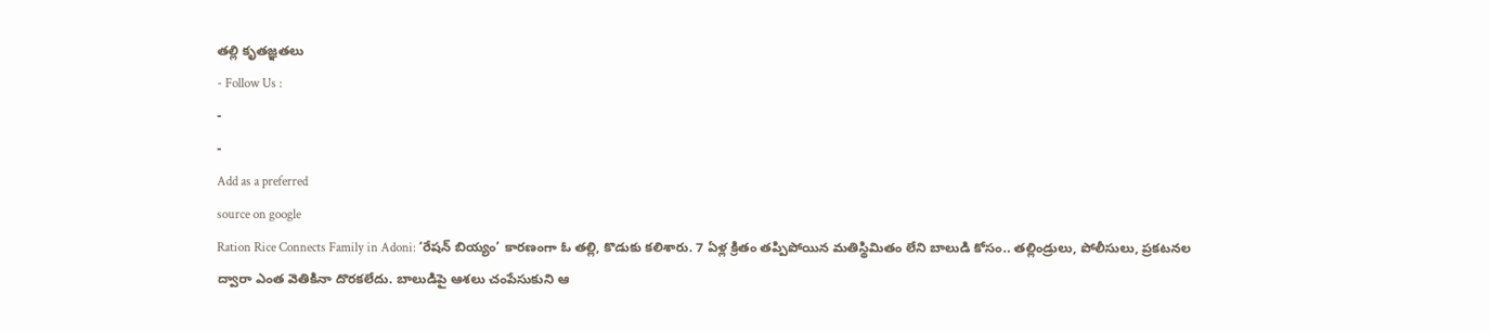తల్లి కృతజ్ఞతలు
- Follow Us :
-
-
Add as a preferred
source on google
Ration Rice Connects Family in Adoni: ‘రేషన్ బియ్యం’ కారణంగా ఓ తల్లి, కొడుకు కలిశారు. 7 ఏళ్ల క్రితం తప్పిపోయిన మతిస్థిమితం లేని బాలుడి కోసం.. తల్లిండ్రులు, పోలీసులు, ప్రకటనల ద్వారా ఎంత వెతికినా దొరకలేదు. బాలుడిపై ఆశలు చంపేసుకుని ఆ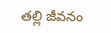తల్లి జీవనం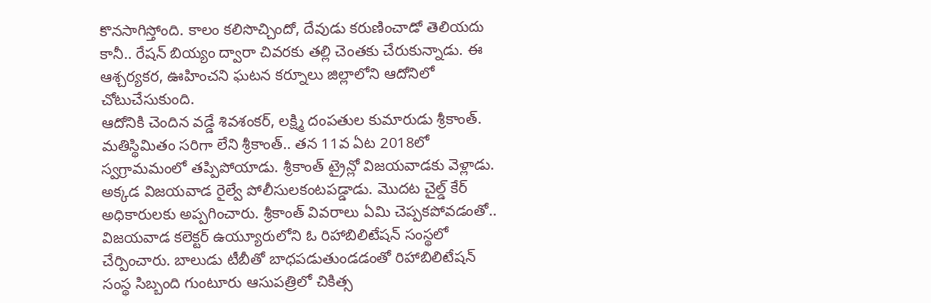కొనసాగిస్తోంది. కాలం కలిసొచ్చిందో, దేవుడు కరుణించాడో తెలియదు కానీ.. రేషన్ బియ్యం ద్వారా చివరకు తల్లి చెంతకు చేరుకున్నాడు. ఈ ఆశ్చర్యకర, ఊహించని ఘటన కర్నూలు జిల్లాలోని ఆదోనిలో చోటుచేసుకుంది.
ఆదోనికి చెందిన వడ్డే శివశంకర్, లక్ష్మి దంపతుల కుమారుడు శ్రీకాంత్. మతిస్థిమితం సరిగా లేని శ్రీకాంత్.. తన 11వ ఏట 2018లో స్వగ్రామమంలో తప్పిపోయాడు. శ్రీకాంత్ ట్రైన్లో విజయవాడకు వెళ్లాడు. అక్కడ విజయవాడ రైల్వే పోలీసులకంటపడ్డాడు. మొదట చైల్డ్ కేర్ అధికారులకు అప్పగించారు. శ్రీకాంత్ వివరాలు ఏమి చెప్పకపోవడంతో.. విజయవాడ కలెక్టర్ ఉయ్యూరులోని ఓ రిహాబిలిటేషన్ సంస్థలో చేర్పించారు. బాలుడు టీబీతో బాధపడుతుండడంతో రిహాబిలిటేషన్ సంస్థ సిబ్బంది గుంటూరు ఆసుపత్రిలో చికిత్స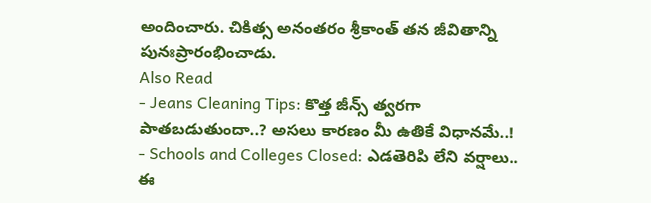అందించారు. చికిత్స అనంతరం శ్రీకాంత్ తన జీవితాన్ని పునఃప్రారంభించాడు.
Also Read
- Jeans Cleaning Tips: కొత్త జీన్స్ త్వరగా పాతబడుతుందా..? అసలు కారణం మీ ఉతికే విధానమే..!
- Schools and Colleges Closed: ఎడతెరిపి లేని వర్షాలు.. ఈ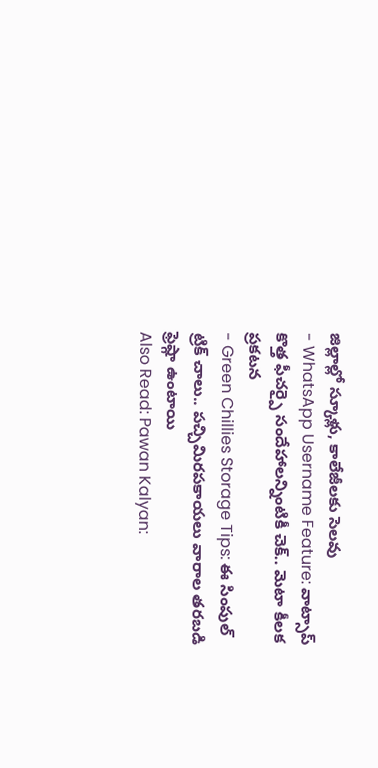జిల్లాల్లో స్కూళ్లు, కాలేజీలకు సెలవు
- WhatsApp Username Feature: వాట్సాప్ కొత్త ఫీచర్పై సందేహాలన్నింటికీ చెక్.. మెటా కీలక ప్రకటన
- Green Chillies Storage Tips: ఈ సింపుల్ ట్రిక్ చాలు.. పచ్చిమిరపకాయలు వారాల తరబడి ఫ్రెష్గా ఉంటాయి
Also Read: Pawan Kalyan: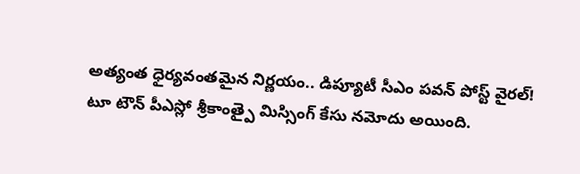అత్యంత ధైర్యవంతమైన నిర్ణయం.. డిప్యూటీ సీఎం పవన్ పోస్ట్ వైరల్!
టూ టౌన్ పీఎస్లో శ్రీకాంత్పై మిస్సింగ్ కేసు నమోదు అయింది.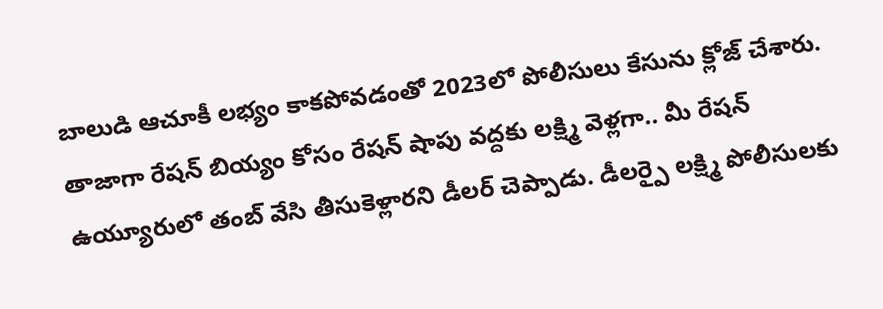బాలుడి ఆచూకీ లభ్యం కాకపోవడంతో 2023లో పోలీసులు కేసును క్లోజ్ చేశారు. తాజాగా రేషన్ బియ్యం కోసం రేషన్ షాపు వద్దకు లక్ష్మి వెళ్లగా.. మీ రేషన్ ఉయ్యూరులో తంబ్ వేసి తీసుకెళ్లారని డీలర్ చెప్పాడు. డీలర్పై లక్ష్మి పోలీసులకు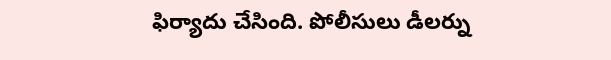ఫిర్యాదు చేసింది. పోలీసులు డీలర్ను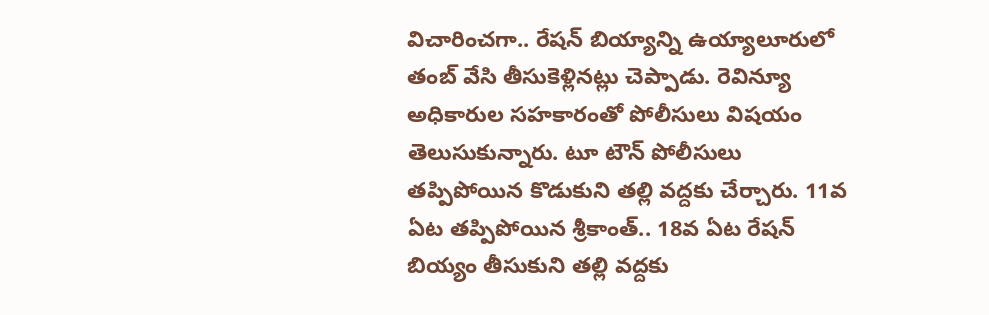విచారించగా.. రేషన్ బియ్యాన్ని ఉయ్యాలూరులో తంబ్ వేసి తీసుకెళ్లినట్లు చెప్పాడు. రెవిన్యూ అధికారుల సహకారంతో పోలీసులు విషయం తెలుసుకున్నారు. టూ టౌన్ పోలీసులు తప్పిపోయిన కొడుకుని తల్లి వద్దకు చేర్చారు. 11వ ఏట తప్పిపోయిన శ్రీకాంత్.. 18వ ఏట రేషన్ బియ్యం తీసుకుని తల్లి వద్దకు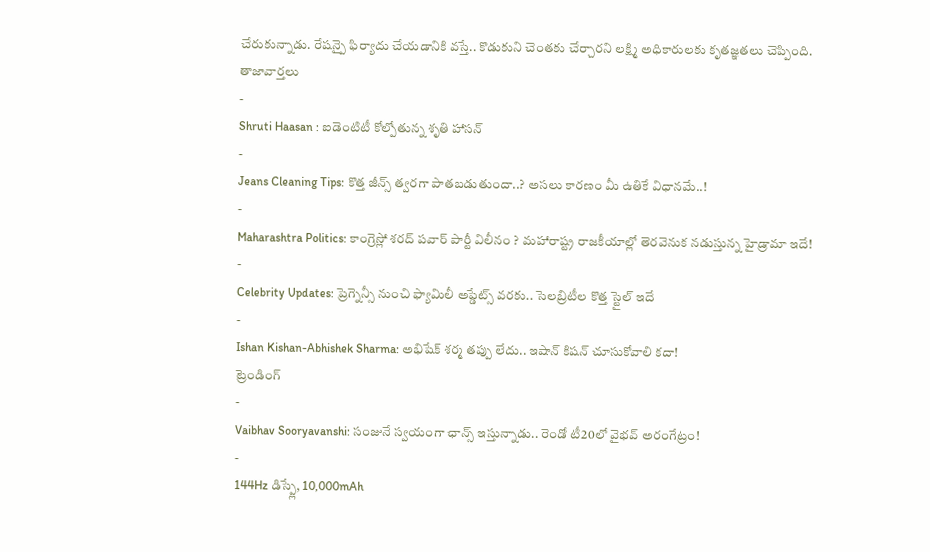చేరుకున్నాడు. రేషన్పై ఫిర్యాదు చేయడానికి వస్తే.. కొడుకుని చెంతకు చేర్చారని లక్ష్మి అధికారులకు కృతజ్ఞతలు చెప్పింది.
తాజావార్తలు
-
Shruti Haasan : ఐడెంటిటీ కోల్పోతున్న శృతి హాసన్
-
Jeans Cleaning Tips: కొత్త జీన్స్ త్వరగా పాతబడుతుందా..? అసలు కారణం మీ ఉతికే విధానమే..!
-
Maharashtra Politics: కాంగ్రెస్లో శరద్ పవార్ పార్టీ విలీనం ? మహారాష్ట్ర రాజకీయాల్లో తెరవెనుక నడుస్తున్న హైడ్రామా ఇదే!
-
Celebrity Updates: ప్రెగ్నెన్సీ నుంచి ఫ్యామిలీ అప్డేట్స్ వరకు.. సెలబ్రిటీల కొత్త స్టైల్ ఇదే
-
Ishan Kishan-Abhishek Sharma: అభిషేక్ శర్మ తప్పు లేదు.. ఇషాన్ కిషన్ చూసుకోవాలి కదా!
ట్రెండింగ్
-
Vaibhav Sooryavanshi: సంజునే స్వయంగా ఛాన్స్ ఇస్తున్నాడు.. రెండో టీ20లో వైభవ్ అరంగేట్రం!
-
144Hz డిస్ప్లే, 10,000mAh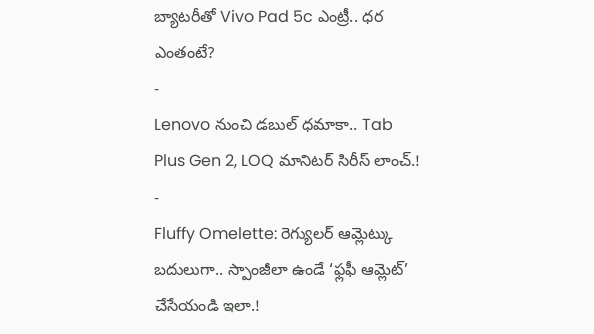బ్యాటరీతో Vivo Pad 5c ఎంట్రీ.. ధర ఎంతంటే?
-
Lenovo నుంచి డబుల్ ధమాకా.. Tab Plus Gen 2, LOQ మానిటర్ సిరీస్ లాంచ్.!
-
Fluffy Omelette: రెగ్యులర్ ఆమ్లెట్కు బదులుగా.. స్పాంజీలా ఉండే ‘ఫ్లఫీ ఆమ్లెట్’ చేసేయండి ఇలా.!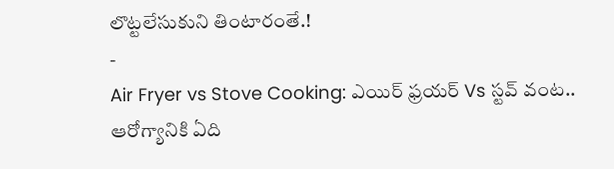లొట్టలేసుకుని తింటారంతే.!
-
Air Fryer vs Stove Cooking: ఎయిర్ ఫ్రయర్ Vs స్టవ్ వంట.. ఆరోగ్యానికి ఏది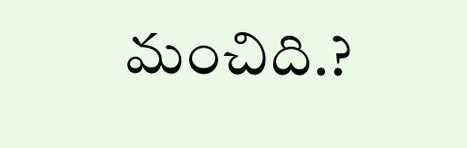మంచిది.?